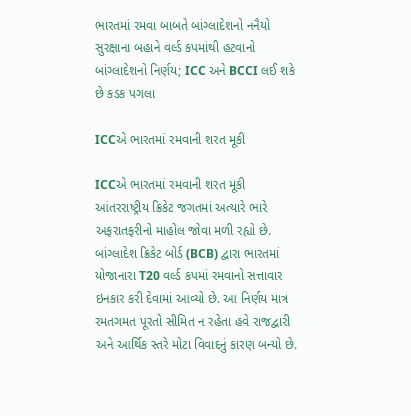ભારતમાં રમવા બાબતે બાંગ્લાદેશનો નનૈયો
સુરક્ષાના બહાને વર્લ્ડ કપમાંથી હટવાનો બાંગ્લાદેશનો નિર્ણય; ICC અને BCCI લઈ શકે છે કડક પગલા

ICCએ ભારતમાં રમવાની શરત મૂકી

ICCએ ભારતમાં રમવાની શરત મૂકી
આંતરરાષ્ટ્રીય ક્રિકેટ જગતમાં અત્યારે ભારે અફરાતફરીનો માહોલ જોવા મળી રહ્યો છે. બાંગ્લાદેશ ક્રિકેટ બોર્ડ (BCB) દ્વારા ભારતમાં યોજાનારા T20 વર્લ્ડ કપમાં રમવાનો સત્તાવાર ઇનકાર કરી દેવામાં આવ્યો છે. આ નિર્ણય માત્ર રમતગમત પૂરતો સીમિત ન રહેતા હવે રાજદ્વારી અને આર્થિક સ્તરે મોટા વિવાદનું કારણ બન્યો છે.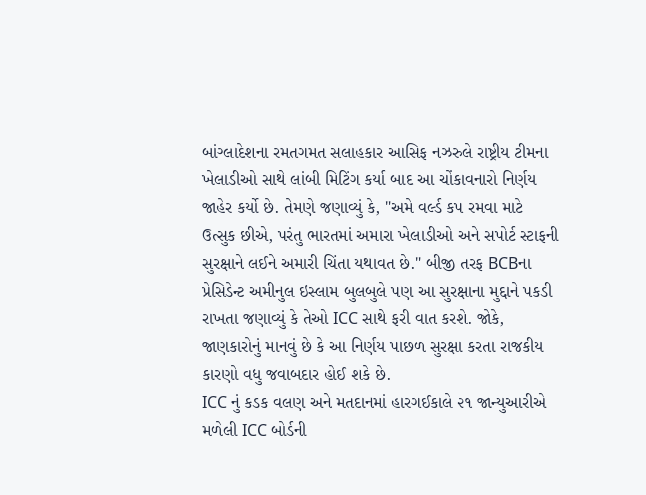બાંગ્લાદેશના રમતગમત સલાહકાર આસિફ નઝરુલે રાષ્ટ્રીય ટીમના ખેલાડીઓ સાથે લાંબી મિટિંગ કર્યા બાદ આ ચોંકાવનારો નિર્ણય જાહેર કર્યો છે. તેમણે જણાવ્યું કે, "અમે વર્લ્ડ કપ રમવા માટે ઉત્સુક છીએ, પરંતુ ભારતમાં અમારા ખેલાડીઓ અને સપોર્ટ સ્ટાફની સુરક્ષાને લઈને અમારી ચિંતા યથાવત છે." બીજી તરફ BCBના પ્રેસિડેન્ટ અમીનુલ ઇસ્લામ બુલબુલે પણ આ સુરક્ષાના મુદ્દાને પકડી રાખતા જણાવ્યું કે તેઓ ICC સાથે ફરી વાત કરશે. જોકે, જાણકારોનું માનવું છે કે આ નિર્ણય પાછળ સુરક્ષા કરતા રાજકીય કારણો વધુ જવાબદાર હોઈ શકે છે.
ICC નું કડક વલણ અને મતદાનમાં હારગઈકાલે ૨૧ જાન્યુઆરીએ મળેલી ICC બોર્ડની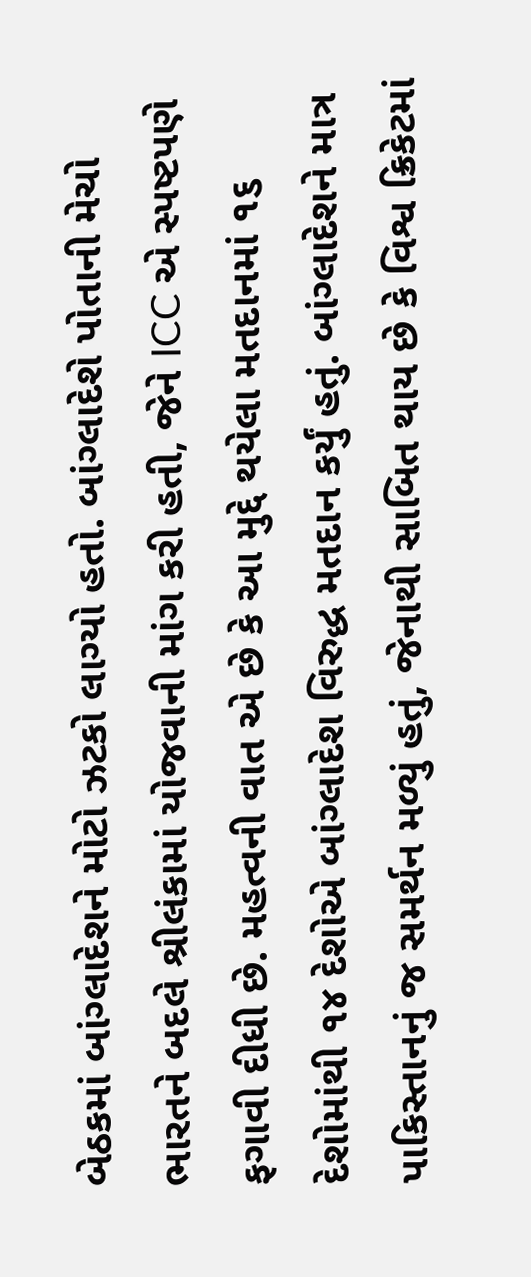બેઠકમાં બાંગ્લાદેશને મોટો ઝટકો લાગ્યો હતો. બાંગ્લાદેશે પોતાની મેચો ભારતને બદલે શ્રીલંકામાં યોજવાની માંગ કરી હતી, જેને ICC એ સ્પષ્ટપણે ફગાવી દીધી છે. મહત્વની વાત એ છે કે આ મુદ્દે થયેલા મતદાનમાં ૧૬ દેશોમાંથી ૧૪ દેશોએ બાંગ્લાદેશ વિરુદ્ધ મતદાન કર્યું હતું. બાંગ્લાદેશને માત્ર પાકિસ્તાનનું જ સમર્થન મળ્યું હતું, જેનાથી સાબિત થાય છે કે વિશ્વ ક્રિકેટમાં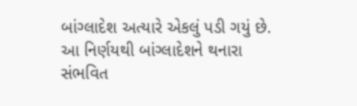બાંગ્લાદેશ અત્યારે એકલું પડી ગયું છે.
આ નિર્ણયથી બાંગ્લાદેશને થનારા સંભવિત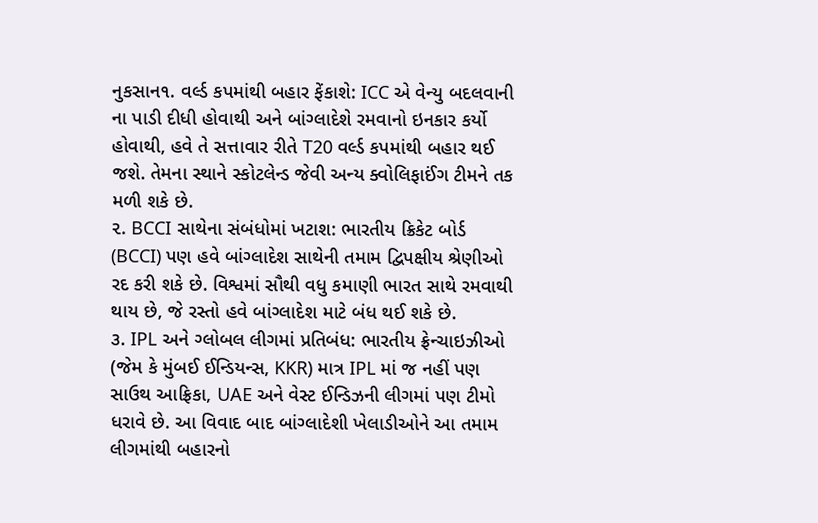નુકસાન૧. વર્લ્ડ કપમાંથી બહાર ફેંકાશે: ICC એ વેન્યુ બદલવાની ના પાડી દીધી હોવાથી અને બાંગ્લાદેશે રમવાનો ઇનકાર કર્યો હોવાથી, હવે તે સત્તાવાર રીતે T20 વર્લ્ડ કપમાંથી બહાર થઈ જશે. તેમના સ્થાને સ્કોટલેન્ડ જેવી અન્ય ક્વોલિફાઈંગ ટીમને તક મળી શકે છે.
૨. BCCI સાથેના સંબંધોમાં ખટાશ: ભારતીય ક્રિકેટ બોર્ડ (BCCI) પણ હવે બાંગ્લાદેશ સાથેની તમામ દ્વિપક્ષીય શ્રેણીઓ રદ કરી શકે છે. વિશ્વમાં સૌથી વધુ કમાણી ભારત સાથે રમવાથી થાય છે, જે રસ્તો હવે બાંગ્લાદેશ માટે બંધ થઈ શકે છે.
૩. IPL અને ગ્લોબલ લીગમાં પ્રતિબંધ: ભારતીય ફ્રેન્ચાઇઝીઓ (જેમ કે મુંબઈ ઈન્ડિયન્સ, KKR) માત્ર IPL માં જ નહીં પણ સાઉથ આફ્રિકા, UAE અને વેસ્ટ ઈન્ડિઝની લીગમાં પણ ટીમો ધરાવે છે. આ વિવાદ બાદ બાંગ્લાદેશી ખેલાડીઓને આ તમામ લીગમાંથી બહારનો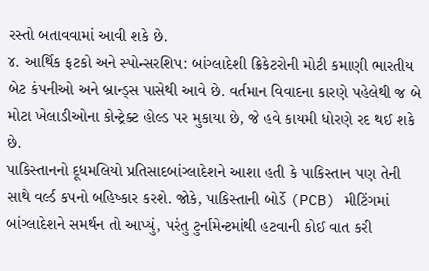રસ્તો બતાવવામાં આવી શકે છે.
૪. આર્થિક ફટકો અને સ્પોન્સરશિપ: બાંગ્લાદેશી ક્રિકેટરોની મોટી કમાણી ભારતીય બેટ કંપનીઓ અને બ્રાન્ડ્સ પાસેથી આવે છે. વર્તમાન વિવાદના કારણે પહેલેથી જ બે મોટા ખેલાડીઓના કોન્ટ્રેક્ટ હોલ્ડ પર મુકાયા છે, જે હવે કાયમી ધોરણે રદ થઈ શકે છે.
પાકિસ્તાનનો દૂધમલિયો પ્રતિસાદબાંગ્લાદેશને આશા હતી કે પાકિસ્તાન પણ તેની સાથે વર્લ્ડ કપનો બહિષ્કાર કરશે. જોકે, પાકિસ્તાની બોર્ડે (PCB) મીટિંગમાં બાંગ્લાદેશને સમર્થન તો આપ્યું, પરંતુ ટુર્નામેન્ટમાંથી હટવાની કોઈ વાત કરી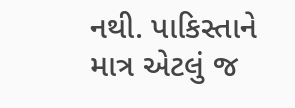નથી. પાકિસ્તાને માત્ર એટલું જ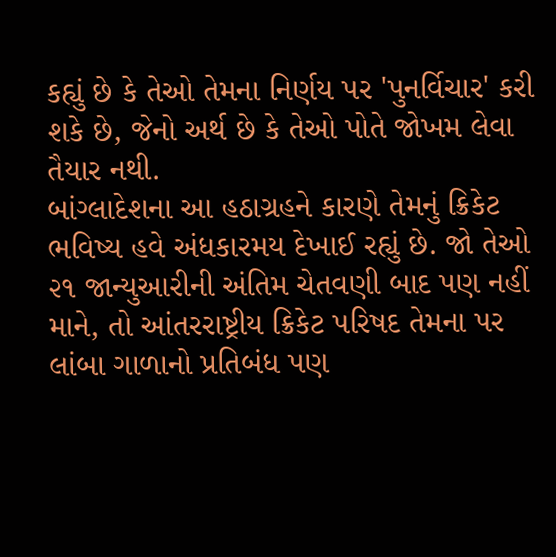કહ્યું છે કે તેઓ તેમના નિર્ણય પર 'પુનર્વિચાર' કરી શકે છે, જેનો અર્થ છે કે તેઓ પોતે જોખમ લેવા તૈયાર નથી.
બાંગ્લાદેશના આ હઠાગ્રહને કારણે તેમનું ક્રિકેટ ભવિષ્ય હવે અંધકારમય દેખાઈ રહ્યું છે. જો તેઓ ૨૧ જાન્યુઆરીની અંતિમ ચેતવણી બાદ પણ નહીં માને, તો આંતરરાષ્ટ્રીય ક્રિકેટ પરિષદ તેમના પર લાંબા ગાળાનો પ્રતિબંધ પણ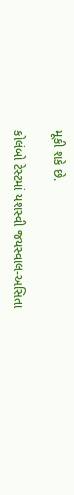મૂકી શકે છે.

કોલંબો ટેસ્ટમાં યશસ્વી જયસ્વાલ-અસિતા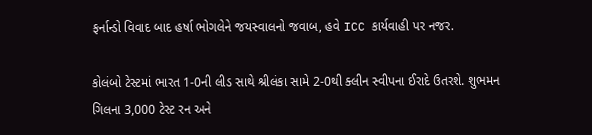ફર્નાન્ડો વિવાદ બાદ હર્ષા ભોગલેને જયસ્વાલનો જવાબ, હવે ICC કાર્યવાહી પર નજર.

કોલંબો ટેસ્ટમાં ભારત 1-0ની લીડ સાથે શ્રીલંકા સામે 2-0થી ક્લીન સ્વીપના ઈરાદે ઉતરશે. શુભમન ગિલના 3,000 ટેસ્ટ રન અને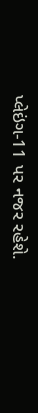પ્લેઇંગ-11 પર નજર રહેશે.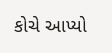કોચે આપ્યો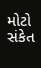મોટો સંકેત